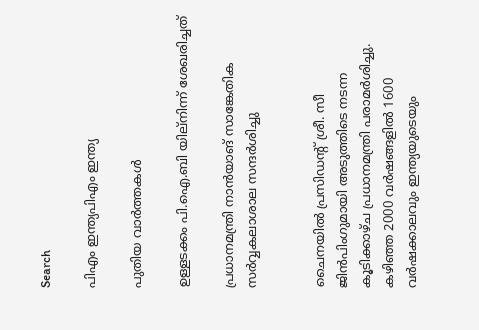Search

പിഎം ഇന്ത്യപിഎം ഇന്ത്യ

പുതിയ വാർത്തകൾ

ഉള്ളടക്കം പി.ഐ.ബി യില്നിന്ന് ശേഖരിച്ചത്

പ്രധാനമന്ത്രി നാന്‍യാങ് സാങ്കേതിക സര്‍വ്വകലാശാല സന്ദര്‍ശിച്ചു


ചൈനയില്‍ പ്രസിഡന്റ് ശ്രീ. സീ ജിന്‍പിംഗുമായി അടുത്തിടെ നടന്ന കൂടിക്കാഴ്ച പ്രധാനമന്ത്രി പരാമര്‍ശിച്ചു. കഴിഞ്ഞ 2000 വര്‍ഷങ്ങളില്‍ 1600 വര്‍ഷക്കാലവും ഇന്ത്യയുടെയും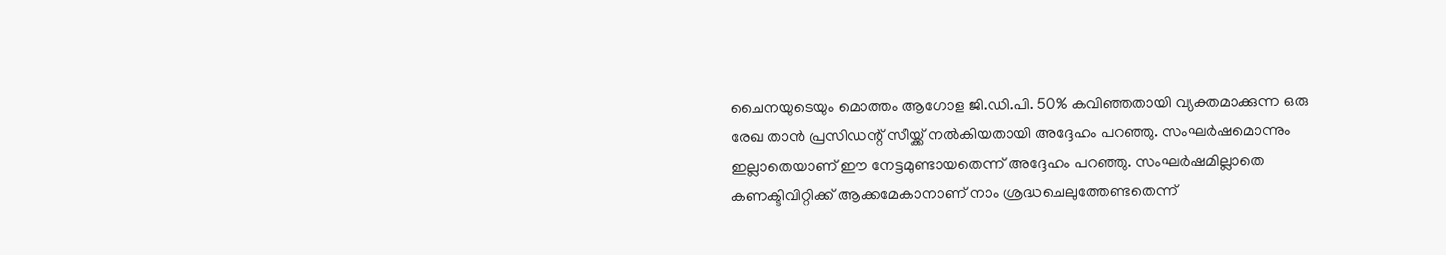ചൈനയുടെയും മൊത്തം ആഗോള ജി.ഡി.പി. 50% കവിഞ്ഞതായി വ്യക്തമാക്കുന്ന ഒരു രേഖ താന്‍ പ്രസിഡന്റ് സീയ്ക്ക് നല്‍കിയതായി അദ്ദേഹം പറഞ്ഞു. സംഘര്‍ഷമൊന്നും ഇല്ലാതെയാണ് ഈ നേട്ടമുണ്ടായതെന്ന് അദ്ദേഹം പറഞ്ഞു. സംഘര്‍ഷമില്ലാതെ കണക്ടിവിറ്റിക്ക് ആക്കമേകാനാണ് നാം ശ്രദ്ധചെലുത്തേണ്ടതെന്ന്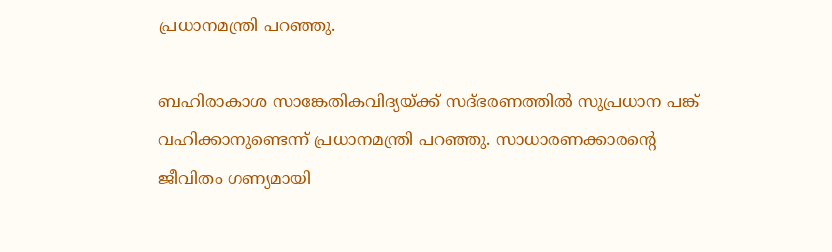പ്രധാനമന്ത്രി പറഞ്ഞു.

ബഹിരാകാശ സാങ്കേതികവിദ്യയ്ക്ക് സദ്ഭരണത്തില്‍ സുപ്രധാന പങ്ക് വഹിക്കാനുണ്ടെന്ന് പ്രധാനമന്ത്രി പറഞ്ഞു. സാധാരണക്കാരന്റെ ജീവിതം ഗണ്യമായി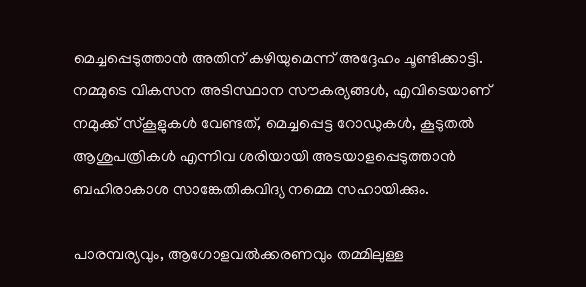മെച്ചപ്പെടുത്താന്‍ അതിന് കഴിയുമെന്ന് അദ്ദേഹം ചൂണ്ടിക്കാട്ടി. നമ്മുടെ വികസന അടിസ്ഥാന സൗകര്യങ്ങള്‍, എവിടെയാണ് നമുക്ക് സ്‌കൂളുകള്‍ വേണ്ടത്, മെച്ചപ്പെട്ട റോഡുകള്‍, കൂടുതല്‍ ആശുപത്രികള്‍ എന്നിവ ശരിയായി അടയാളപ്പെടുത്താന്‍ ബഹിരാകാശ സാങ്കേതികവിദ്യ നമ്മെ സഹായിക്കും.

പാരമ്പര്യവും, ആഗോളവല്‍ക്കരണവും തമ്മിലുള്ള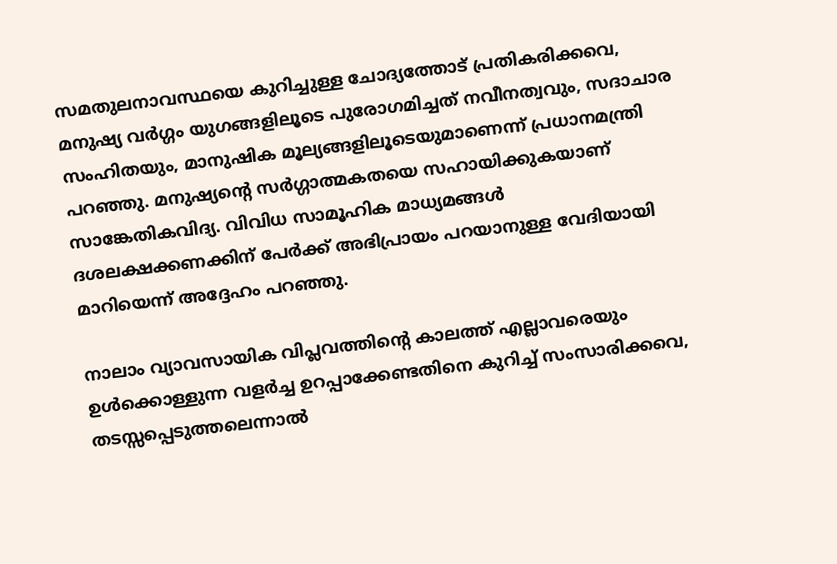സമതുലനാവസ്ഥയെ കുറിച്ചുള്ള ചോദ്യത്തോട് പ്രതികരിക്കവെ, മനുഷ്യ വര്‍ഗ്ഗം യുഗങ്ങളിലൂടെ പുരോഗമിച്ചത് നവീനത്വവും, സദാചാര സംഹിതയും, മാനുഷിക മൂല്യങ്ങളിലൂടെയുമാണെന്ന് പ്രധാനമന്ത്രി പറഞ്ഞു. മനുഷ്യന്റെ സര്‍ഗ്ഗാത്മകതയെ സഹായിക്കുകയാണ് സാങ്കേതികവിദ്യ. വിവിധ സാമൂഹിക മാധ്യമങ്ങള്‍ ദശലക്ഷക്കണക്കിന് പേര്‍ക്ക് അഭിപ്രായം പറയാനുള്ള വേദിയായി മാറിയെന്ന് അദ്ദേഹം പറഞ്ഞു.

നാലാം വ്യാവസായിക വിപ്ലവത്തിന്റെ കാലത്ത് എല്ലാവരെയും ഉള്‍ക്കൊള്ളുന്ന വളര്‍ച്ച ഉറപ്പാക്കേണ്ടതിനെ കുറിച്ച് സംസാരിക്കവെ, തടസ്സപ്പെടുത്തലെന്നാല്‍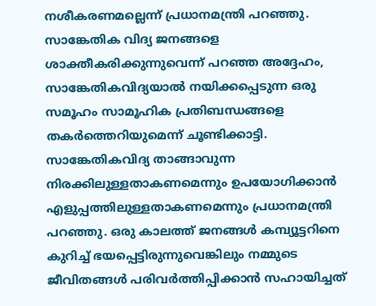നശീകരണമല്ലെന്ന് പ്രധാനമന്ത്രി പറഞ്ഞു. സാങ്കേതിക വിദ്യ ജനങ്ങളെ ശാക്തീകരിക്കുന്നുവെന്ന് പറഞ്ഞ അദ്ദേഹം, സാങ്കേതികവിദ്യയാല്‍ നയിക്കപ്പെടുന്ന ഒരു സമൂഹം സാമൂഹിക പ്രതിബന്ധങ്ങളെ തകര്‍ത്തെറിയുമെന്ന് ചൂണ്ടിക്കാട്ടി. സാങ്കേതികവിദ്യ താങ്ങാവുന്ന നിരക്കിലുള്ളതാകണമെന്നും ഉപയോഗിക്കാന്‍ എളുപ്പത്തിലുള്ളതാകണമെന്നും പ്രധാനമന്ത്രി പറഞ്ഞു. ഒരു കാലത്ത് ജനങ്ങള്‍ കമ്പ്യൂട്ടറിനെ കുറിച്ച് ഭയപ്പെട്ടിരുന്നുവെങ്കിലും നമ്മുടെ ജീവിതങ്ങള്‍ പരിവര്‍ത്തിപ്പിക്കാന്‍ സഹായിച്ചത്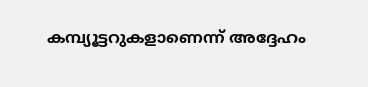കമ്പ്യൂട്ടറുകളാണെന്ന് അദ്ദേഹം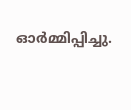ഓര്‍മ്മിപ്പിച്ചു.